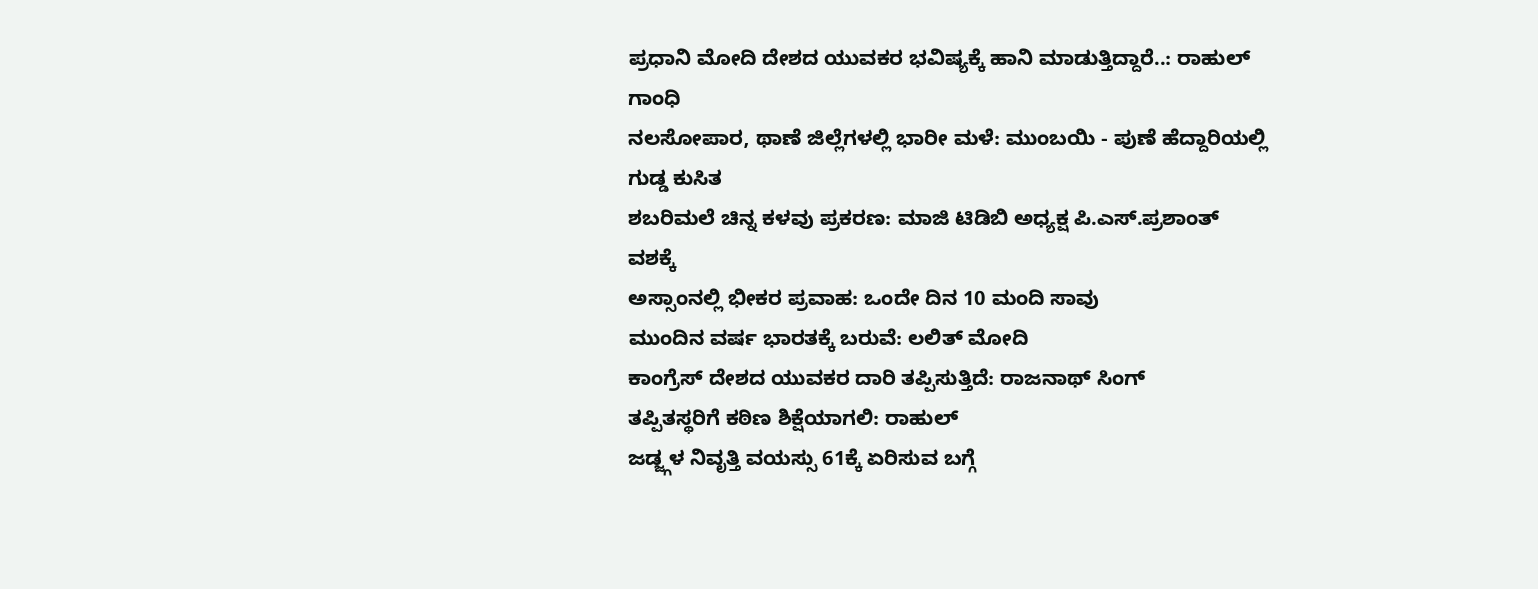ಪ್ರಧಾನಿ ಮೋದಿ ದೇಶದ ಯುವಕರ ಭವಿಷ್ಯಕ್ಕೆ ಹಾನಿ ಮಾಡುತ್ತಿದ್ದಾರೆ..: ರಾಹುಲ್ ಗಾಂಧಿ
ನಲಸೋಪಾರ, ಥಾಣೆ ಜಿಲ್ಲೆಗಳಲ್ಲಿ ಭಾರೀ ಮಳೆ: ಮುಂಬಯಿ - ಪುಣೆ ಹೆದ್ದಾರಿಯಲ್ಲಿ ಗುಡ್ಡ ಕುಸಿತ
ಶಬರಿಮಲೆ ಚಿನ್ನ ಕಳವು ಪ್ರಕರಣ: ಮಾಜಿ ಟಿಡಿಬಿ ಅಧ್ಯಕ್ಷ ಪಿ.ಎಸ್.ಪ್ರಶಾಂತ್ ವಶಕ್ಕೆ
ಅಸ್ಸಾಂನಲ್ಲಿ ಭೀಕರ ಪ್ರವಾಹ: ಒಂದೇ ದಿನ 10 ಮಂದಿ ಸಾವು
ಮುಂದಿನ ವರ್ಷ ಭಾರತಕ್ಕೆ ಬರುವೆ: ಲಲಿತ್ ಮೋದಿ
ಕಾಂಗ್ರೆಸ್ ದೇಶದ ಯುವಕರ ದಾರಿ ತಪ್ಪಿಸುತ್ತಿದೆ: ರಾಜನಾಥ್ ಸಿಂಗ್
ತಪ್ಪಿತಸ್ಥರಿಗೆ ಕಠಿಣ ಶಿಕ್ಷೆಯಾಗಲಿ: ರಾಹುಲ್
ಜಡ್ಜ್ಗಳ ನಿವೃತ್ತಿ ವಯಸ್ಸು 61ಕ್ಕೆ ಏರಿಸುವ ಬಗ್ಗೆ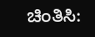ಚಿಂತಿಸಿ: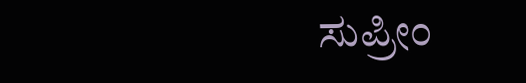ಸುಪ್ರೀಂ